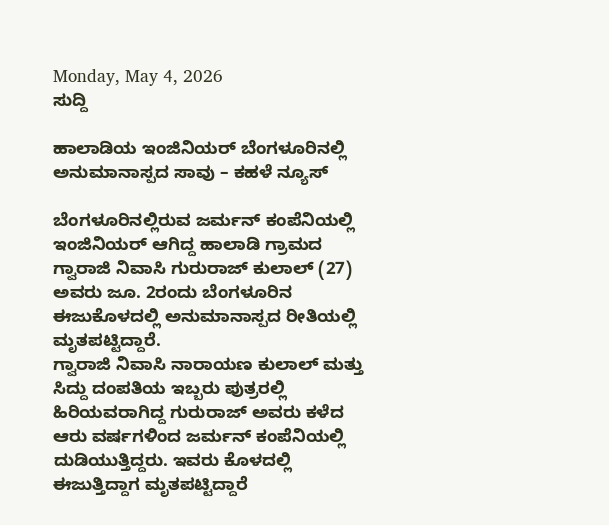Monday, May 4, 2026
ಸುದ್ದಿ

ಹಾಲಾಡಿಯ ಇಂಜಿನಿಯರ್ ಬೆಂಗಳೂರಿನಲ್ಲಿ ಅನುಮಾನಾಸ್ಪದ ಸಾವು – ಕಹಳೆ ನ್ಯೂಸ್

ಬೆಂಗಳೂರಿನಲ್ಲಿರುವ ಜರ್ಮನ್ ಕಂಪೆನಿಯಲ್ಲಿ ಇಂಜಿನಿಯರ್ ಆಗಿದ್ದ ಹಾಲಾಡಿ ಗ್ರಾಮದ ಗ್ವಾರಾಜಿ ನಿವಾಸಿ ಗುರುರಾಜ್ ಕುಲಾಲ್ (27) ಅವರು ಜೂ. 2ರಂದು ಬೆಂಗಳೂರಿನ ಈಜುಕೊಳದಲ್ಲಿ ಅನುಮಾನಾಸ್ಪದ ರೀತಿಯಲ್ಲಿ ಮೃತಪಟ್ಟಿದ್ದಾರೆ.
ಗ್ವಾರಾಜಿ ನಿವಾಸಿ ನಾರಾಯಣ ಕುಲಾಲ್ ಮತ್ತು ಸಿದ್ದು ದಂಪತಿಯ ಇಬ್ಬರು ಪುತ್ರರಲ್ಲಿ ಹಿರಿಯವರಾಗಿದ್ದ ಗುರುರಾಜ್ ಅವರು ಕಳೆದ ಆರು ವರ್ಷಗಳಿಂದ ಜರ್ಮನ್ ಕಂಪೆನಿಯಲ್ಲಿ ದುಡಿಯುತ್ತಿದ್ದರು. ಇವರು ಕೊಳದಲ್ಲಿ ಈಜುತ್ತಿದ್ದಾಗ ಮೃತಪಟ್ಟಿದ್ದಾರೆ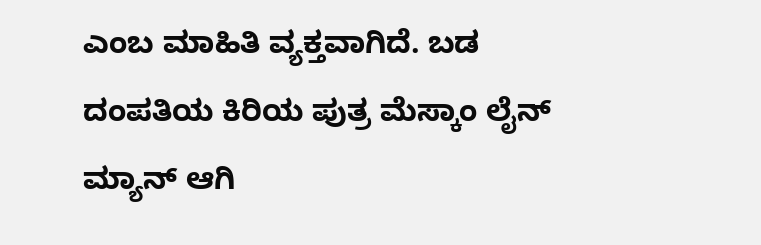ಎಂಬ ಮಾಹಿತಿ ವ್ಯಕ್ತವಾಗಿದೆ. ಬಡ ದಂಪತಿಯ ಕಿರಿಯ ಪುತ್ರ ಮೆಸ್ಕಾಂ ಲೈನ್ ಮ್ಯಾನ್ ಆಗಿ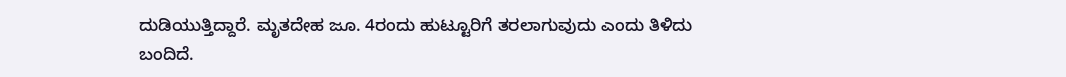ದುಡಿಯುತ್ತಿದ್ದಾರೆ. ಮೃತದೇಹ ಜೂ. 4ರಂದು ಹುಟ್ಟೂರಿಗೆ ತರಲಾಗುವುದು ಎಂದು ತಿಳಿದು ಬಂದಿದೆ.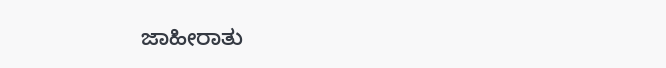ಜಾಹೀರಾತು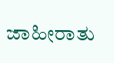ಜಾಹೀರಾತು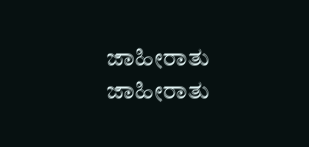ಜಾಹೀರಾತು
ಜಾಹೀರಾತು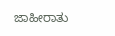ಜಾಹೀರಾತು